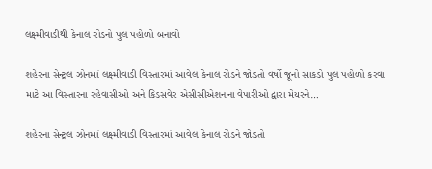લક્ષ્મીવાડીથી કેનાલ રોડનો પુલ પહોળો બનાવો

શહેરના સેન્ટ્રલ ઝોનમાં લક્ષ્મીવાડી વિસ્તારમાં આવેલ કેનાલ રોડને જોડતો વર્ષો જૂનો સાકડો પુલ પહોળો કરવા માટે આ વિસ્તારના રહેવાસીઓ અને કિડસવેર એસીસીએશનના વેપારીઓ દ્વારા મેયરને…

શહેરના સેન્ટ્રલ ઝોનમાં લક્ષ્મીવાડી વિસ્તારમાં આવેલ કેનાલ રોડને જોડતો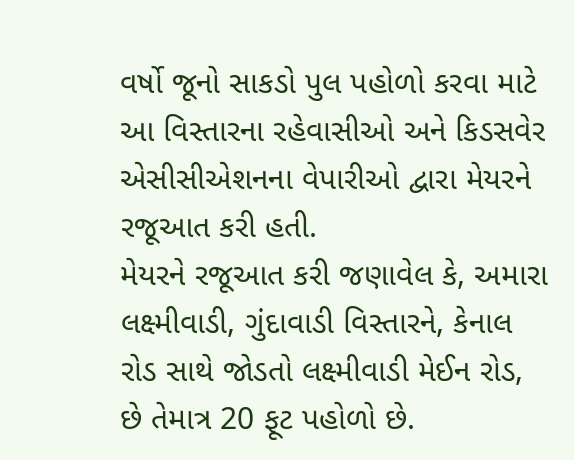વર્ષો જૂનો સાકડો પુલ પહોળો કરવા માટે આ વિસ્તારના રહેવાસીઓ અને કિડસવેર એસીસીએશનના વેપારીઓ દ્વારા મેયરને રજૂઆત કરી હતી.
મેયરને રજૂઆત કરી જણાવેલ કે, અમારા લક્ષ્મીવાડી, ગુંદાવાડી વિસ્તારને, કેનાલ રોડ સાથે જોડતો લક્ષ્મીવાડી મેઈન રોડ, છે તેમાત્ર 20 ફૂટ પહોળો છે.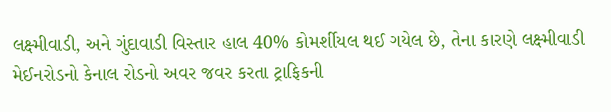લક્ષ્મીવાડી, અને ગુંદાવાડી વિસ્તાર હાલ 40% કોમર્શીયલ થઈ ગયેલ છે, તેના કારણે લક્ષ્મીવાડી મેઈનરોડનો કેનાલ રોડનો અવર જવર કરતા ટ્રાફિકની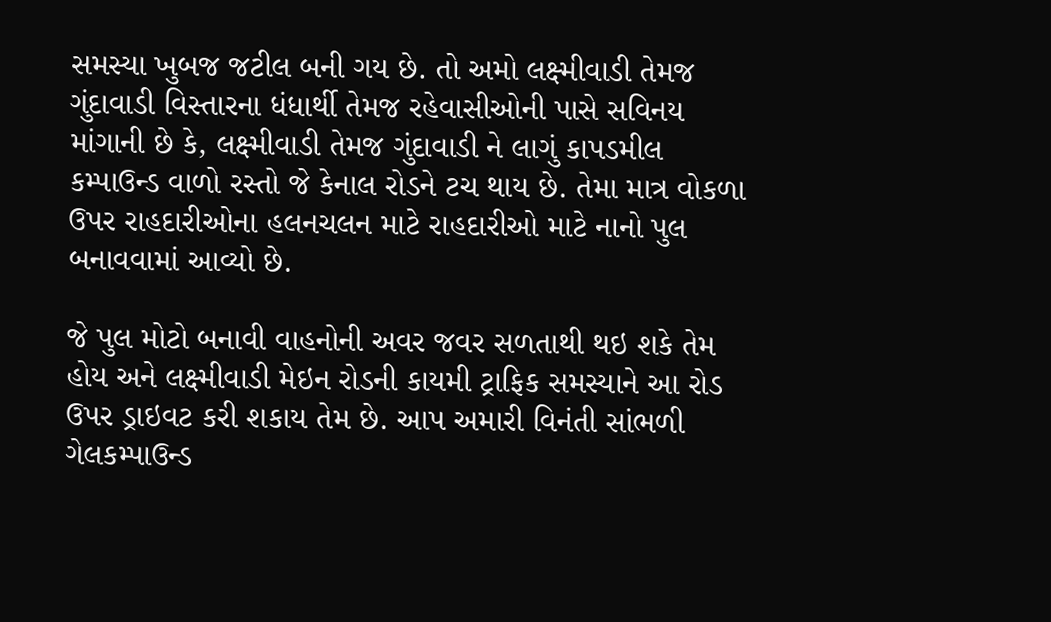સમસ્યા ખુબજ જટીલ બની ગય છે. તો અમો લક્ષ્મીવાડી તેમજ ગુંદાવાડી વિસ્તારના ધંધાર્થી તેમજ રહેવાસીઓની પાસે સવિનય માંગાની છે કે, લક્ષ્મીવાડી તેમજ ગુંદાવાડી ને લાગું કાપડમીલ કમ્પાઉન્ડ વાળો રસ્તો જે કેનાલ રોડને ટચ થાય છે. તેમા માત્ર વોકળા ઉપર રાહદારીઓના હલનચલન માટે રાહદારીઓ માટે નાનો પુલ બનાવવામાં આવ્યો છે.

જે પુલ મોટો બનાવી વાહનોની અવર જવર સળતાથી થઇ શકે તેમ હોય અને લક્ષ્મીવાડી મેઇન રોડની કાયમી ટ્રાફિક સમસ્યાને આ રોડ ઉપર ડ્રાઇવટ કરી શકાય તેમ છે. આપ અમારી વિનંતી સાંભળી ગેલકમ્પાઉન્ડ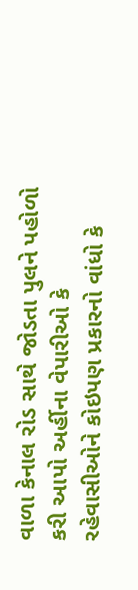વાળા કેનાલ રોડ સાથે જોડતા પુલને પહોળો કરી આપો અર્હીના વેપારીઓ કે રહેવાસીઓને કોઇપણ પ્રકારનો વાંધો કે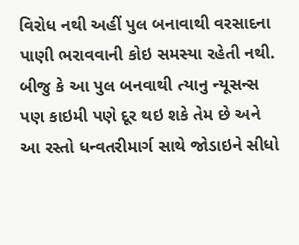વિરોધ નથી અહીં પુલ બનાવાથી વરસાદના પાણી ભરાવવાની કોઇ સમસ્યા રહેતી નથી. બીજુ કે આ પુલ બનવાથી ત્યાનુ ન્યૂસન્સ પણ કાઇમી પણે દૂર થઇ શકે તેમ છે અને આ રસ્તો ધન્વતરીમાર્ગ સાથે જોડાઇને સીધો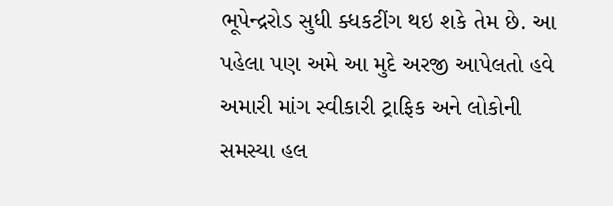ભૂપેન્દ્રરોડ સુધી ક્ધકટીંગ થઇ શકે તેમ છે. આ પહેલા પણ અમે આ મુદે અરજી આપેલતો હવે અમારી માંગ સ્વીકારી ટ્રાફિક અને લોકોની સમસ્યા હલ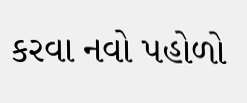કરવા નવો પહોળો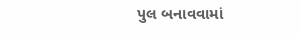પુલ બનાવવામાં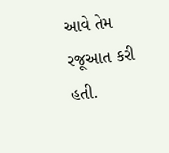આવે તેમ રજૂઆત કરી હતી.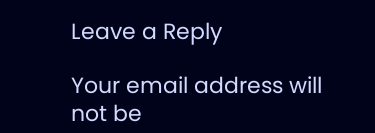Leave a Reply

Your email address will not be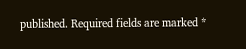published. Required fields are marked *